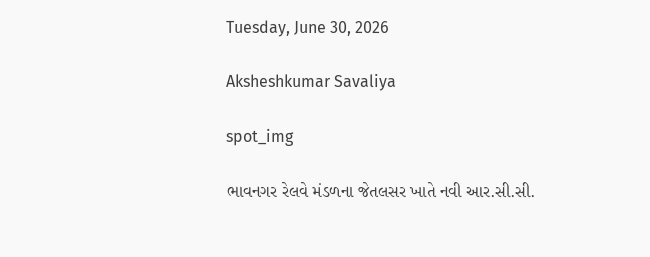Tuesday, June 30, 2026

Aksheshkumar Savaliya

spot_img

ભાવનગર રેલવે મંડળના જેતલસર ખાતે નવી આર.સી.સી.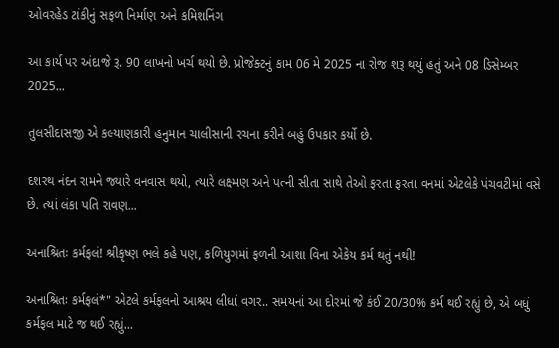ઓવરહેડ ટાંકીનું સફળ નિર્માણ અને કમિશનિંગ

આ કાર્ય પર અંદાજે રૂ. 90 લાખનો ખર્ચ થયો છે. પ્રોજેક્ટનું કામ 06 મે 2025 ના રોજ શરૂ થયું હતું અને 08 ડિસેમ્બર 2025...

તુલસીદાસજી એ કલ્યાણકારી હનુમાન ચાલીસાની રચના કરીને બહું ઉપકાર કર્યો છે.

દશરથ નંદન રામને જ્યારે વનવાસ થયો, ત્યારે લક્ષ્મણ અને પત્ની સીતા સાથે તેઓ ફરતા ફરતા વનમાં એટલેકે પંચવટીમાં વસે છે. ત્યાં લંકા પતિ રાવણ...

અનાશ્રિતઃ કર્મફલં! શ્રીકૃષ્ણ ભલે કહે પણ, કળિયુગમાં ફળની આશા વિના એકેય કર્મ થતું નથી!

અનાશ્રિતઃ કર્મફલં*" એટલે કર્મફલનો આશ્રય લીધાં વગર.. સમયનાં આ દોરમાં જે કંઈ 20/30% કર્મ થઈ રહ્યું છે, એ બધું કર્મફલ માટે જ થઈ રહ્યું...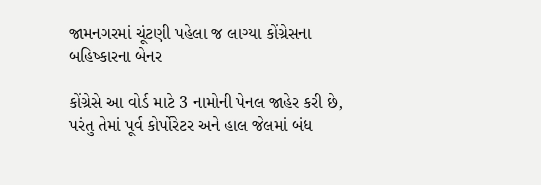જામનગરમાં ચૂંટણી પહેલા જ લાગ્યા કોંગ્રેસના બહિષ્કારના બેનર

કોંગ્રેસે આ વોર્ડ માટે 3 નામોની પેનલ જાહેર કરી છે, પરંતુ તેમાં પૂર્વ કોર્પોરેટર અને હાલ જેલમાં બંધ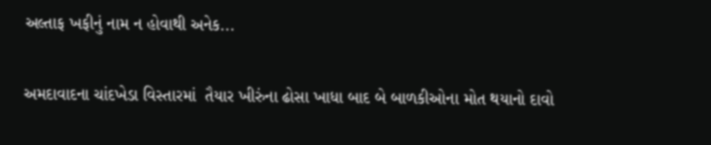અલ્તાફ ખફીનું નામ ન હોવાથી અનેક...

અમદાવાદના ચાંદખેડા વિસ્તારમાં  તૈયાર ખીરુંના ઢોસા ખાધા બાદ બે બાળકીઓના મોત થયાનો દાવો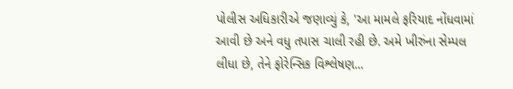પોલીસ અધિકારીએ જણાવ્યું કે, 'આ મામલે ફરિયાદ નોંધવામાં આવી છે અને વધુ તપાસ ચાલી રહી છે. અમે ખીરુંના સેમ્પલ લીધા છે, તેને ફોરેન્સિક વિશ્લેષણ...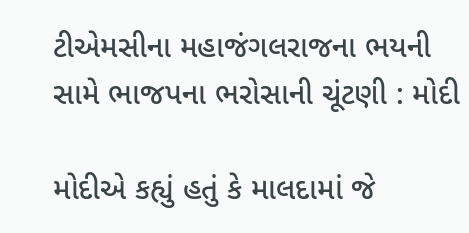ટીએમસીના મહાજંગલરાજના ભયની સામે ભાજપના ભરોસાની ચૂંટણી : મોદી

મોદીએ કહ્યું હતું કે માલદામાં જે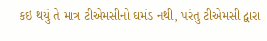કઇ થયું તે માત્ર ટીએમસીનો ઘમંડ નથી, પરંતુ ટીએમસી દ્વારા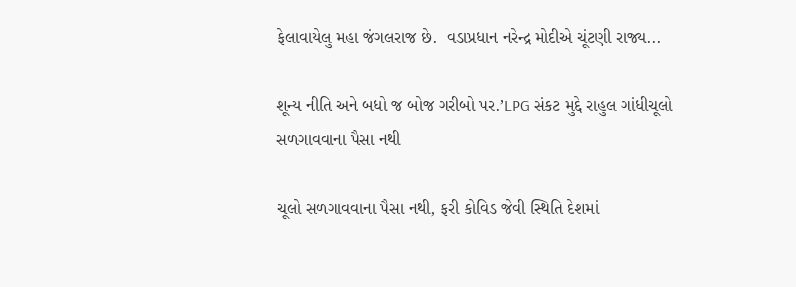ફેલાવાયેલુ મહા જંગલરાજ છે.  વડાપ્રધાન નરેન્દ્ર મોદીએ ચૂંટણી રાજ્ય...

શૂન્ય નીતિ અને બધો જ બોજ ગરીબો પર.’LPG સંકટ મુદ્દે રાહુલ ગાંધીચૂલો સળગાવવાના પૈસા નથી

ચૂલો સળગાવવાના પૈસા નથી, ફરી કોવિડ જેવી સ્થિતિ દેશમાં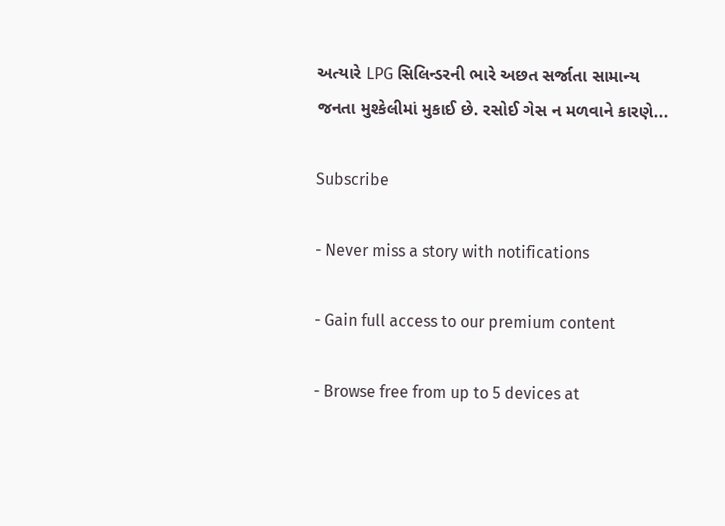અત્યારે LPG સિલિન્ડરની ભારે અછત સર્જાતા સામાન્ય જનતા મુશ્કેલીમાં મુકાઈ છે. રસોઈ ગેસ ન મળવાને કારણે...

Subscribe

- Never miss a story with notifications

- Gain full access to our premium content

- Browse free from up to 5 devices at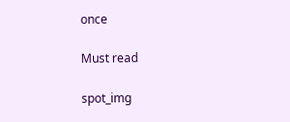once

Must read

spot_img